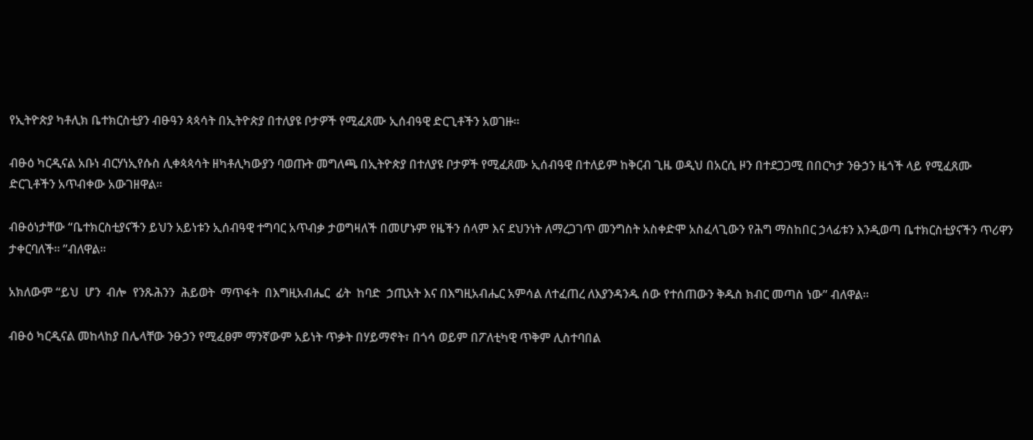የኢትዮጵያ ካቶሊክ ቤተክርስቲያን ብፁዓን ጳጳሳት በኢትዮጵያ በተለያዩ ቦታዎች የሚፈጸሙ ኢሰብዓዊ ድርጊቶችን አወገዙ።

ብፁዕ ካርዲናል አቡነ ብርሃነኢየሱስ ሊቀጳጳሳት ዘካቶሊካውያን ባወጡት መግለጫ በኢትዮጵያ በተለያዩ ቦታዎች የሚፈጸሙ ኢሰብዓዊ በተለይም ከቅርብ ጊዜ ወዲህ በአርሲ ዞን በተደጋጋሚ በበርካታ ንፁኃን ዜጎች ላይ የሚፈጸሙ ድርጊቶችን አጥብቀው አውገዘዋል።

ብፁዕነታቸው “ቤተክርስቲያናችን ይህን አይነቱን ኢሰብዓዊ ተግባር አጥብቃ ታወግዛለች በመሆኑም የዜችን ሰላም እና ደህንነት ለማረጋገጥ መንግስት አስቀድሞ አስፈላጊውን የሕግ ማስከበር ኃላፊቱን እንዲወጣ ቤተክርስቲያናችን ጥሪዋን ታቀርባለች። ”ብለዋል።

አክለውም “ይህ  ሆን  ብሎ  የንጹሕንን  ሕይወት  ማጥፋት  በእግዚአብሔር  ፊት  ከባድ  ኃጢአት እና በእግዚአብሔር አምሳል ለተፈጠረ ለእያንዳንዱ ሰው የተሰጠውን ቅዱስ ክብር መጣስ ነው” ብለዋል።

ብፁዕ ካርዲናል መከላከያ በሌላቸው ንፁኃን የሚፈፀም ማንኛውም አይነት ጥቃት በሃይማኖት፣ በጎሳ ወይም በፖለቲካዊ ጥቅም ሊስተባበል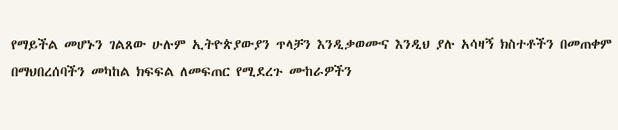የማይችል መሆኑን ገልጸው ሁሉም ኢትዮጵያውያን ጥላቻን እንዲቃወሙና እንዲህ ያሉ አሳዛኝ ክስተቶችን በመጠቀም በማህበረሰባችን መካከል ክፍፍል ለመፍጠር የሚደረጉ ሙከራዎችን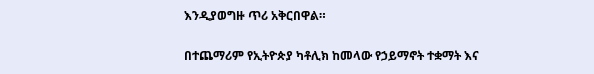እንዲያወግዙ ጥሪ አቅርበዋል።

በተጨማሪም የኢትዮጵያ ካቶሊክ ከመላው የኃይማኖት ተቋማት እና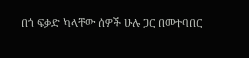በጎ ፍቃድ ካላቸው ሰዎች ሁሉ ጋር በመተባበር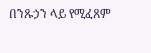በንጹኃን ላይ የሚፈጸም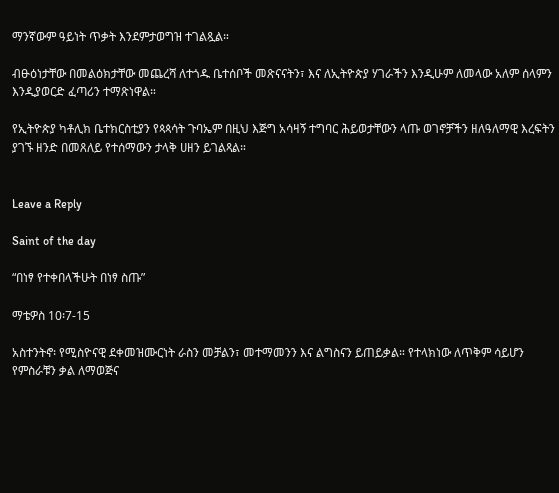ማንኛውም ዓይነት ጥቃት እንደምታወግዝ ተገልጿል።

ብፁዕነታቸው በመልዕክታቸው መጨረሻ ለተጎዱ ቤተሰቦች መጽናናትን፣ እና ለኢትዮጵያ ሃገራችን እንዲሁም ለመላው አለም ሰላምን እንዲያወርድ ፈጣሪን ተማጽነዋል።

የኢትዮጵያ ካቶሊክ ቤተክርስቲያን የጳጳሳት ጉባኤም በዚህ እጅግ አሳዛኝ ተግባር ሕይወታቸውን ላጡ ወገኖቻችን ዘለዓለማዊ እረፍትን ያገኙ ዘንድ በመጸለይ የተሰማውን ታላቅ ሀዘን ይገልጻል።


Leave a Reply

Saint of the day

“በነፃ የተቀበላችሁት በነፃ ስጡ”

ማቴዎስ 10፡7-15

አስተንትኖ፡ የሚስዮናዊ ደቀመዝሙርነት ራስን መቻልን፣ መተማመንን እና ልግስናን ይጠይቃል። የተላክነው ለጥቅም ሳይሆን የምስራቹን ቃል ለማወጅና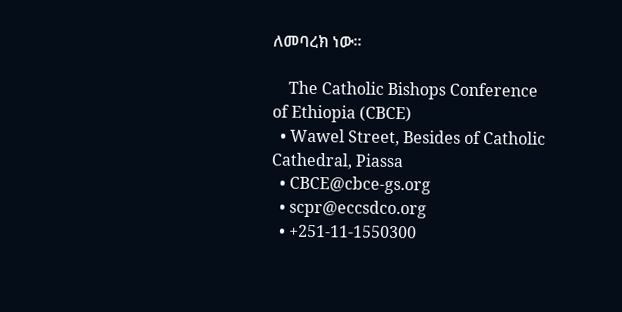ለመባረክ ነው።

    The Catholic Bishops Conference of Ethiopia (CBCE)
  • Wawel Street, Besides of Catholic Cathedral, Piassa
  • CBCE@cbce-gs.org
  • scpr@eccsdco.org
  • +251-11-1550300